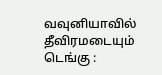வவுனியாவில் தீவிரமடையும் டெங்கு :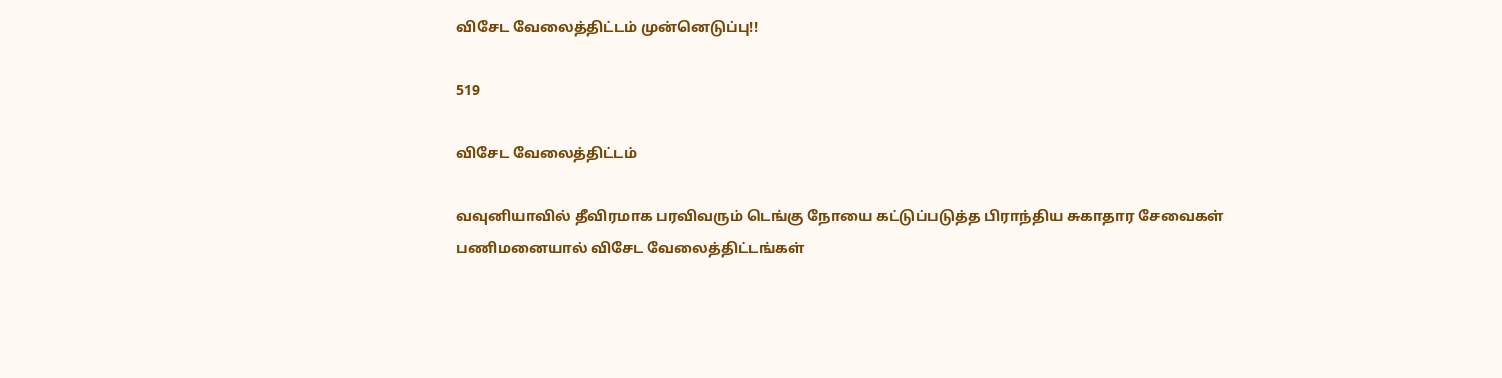விசேட வேலைத்திட்டம் முன்னெடுப்பு!!

519

விசேட வேலைத்திட்டம்

வவுனியாவில் தீவிரமாக பரவிவரும் டெங்கு நோயை கட்டுப்படுத்த பிராந்திய சுகாதார சேவைகள் பணிமனையால் விசேட வேலைத்திட்டங்கள்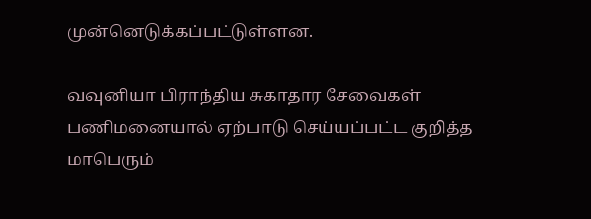முன்னெடுக்கப்பட்டுள்ளன.

வவுனியா பிராந்திய சுகாதார சேவைகள் பணிமனையால் ஏற்பாடு செய்யப்பட்ட குறித்த மாபெரும்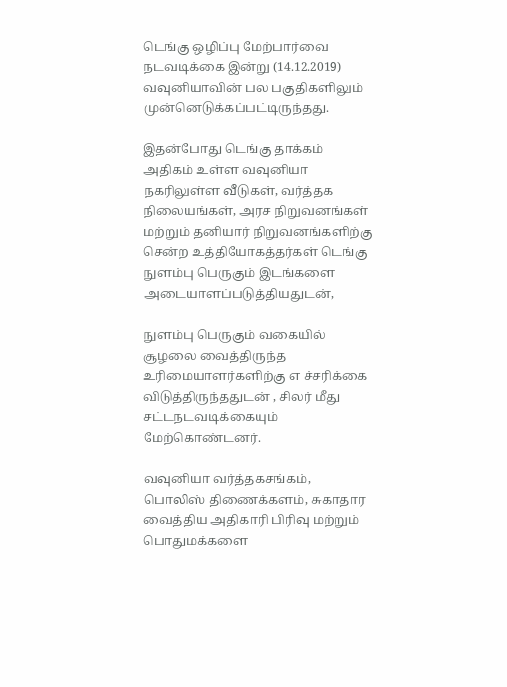டெங்கு ஒழிப்பு மேற்பார்வை நடவடிக்கை இன்று (14.12.2019) வவுனியாவின் பல பகுதிகளிலும் முன்னெடுக்கப்பட்டிருந்தது.

இதன்போது டெங்கு தாக்கம் அதிகம் உள்ள வவுனியா நகரிலுள்ள வீடுகள், வர்த்தக நிலையங்கள், அரச நிறுவனங்கள் மற்றும் தனியார் நிறுவனங்களிற்கு சென்ற உத்தியோகத்தர்கள் டெங்கு நுளம்பு பெருகும் இடங்களை அடையாளப்படுத்தியதுடன்,

நுளம்பு பெருகும் வகையில் சூழலை வைத்திருந்த உரிமையாளர்களிற்கு எ ச்சரிக்கை விடுத்திருந்ததுடன் , சிலர் மீது சட்டநடவடிக்கையும் மேற்கொண்டனர்.

வவுனியா வர்த்தகசங்கம், பொலிஸ் திணைக்களம், சுகாதார வைத்திய அதிகாரி பிரிவு மற்றும் பொதுமக்களை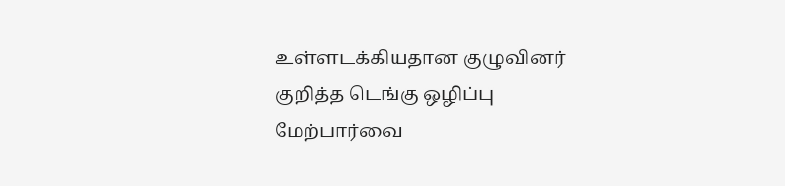உள்ளடக்கியதான குழுவினர் குறித்த டெங்கு ஒழிப்பு மேற்பார்வை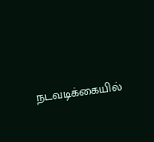நடவடிக்கையில்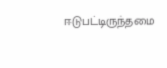ஈடுபட்டிருந்தமை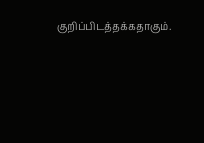குறிப்பிடத்தக்கதாகும்.